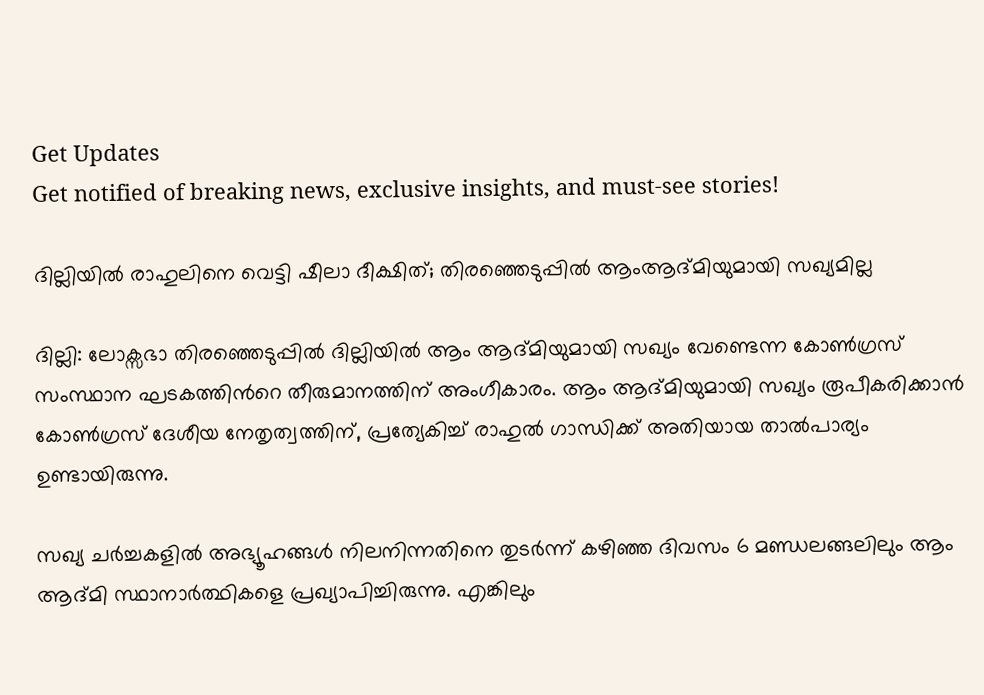Get Updates
Get notified of breaking news, exclusive insights, and must-see stories!

ദില്ലിയില്‍ രാഹുലിനെ വെട്ടി ഷീലാ ദീക്ഷിത്; തിരഞ്ഞെടുപ്പില്‍ ആംആദ്മിയുമായി സഖ്യമില്ല

ദില്ലി: ലോക്സഭാ തിരഞ്ഞെടുപ്പില്‍ ദില്ലിയില്‍ ആം ആദ്മിയുമായി സഖ്യം വേണ്ടെന്ന കോണ്‍ഗ്രസ് സംസ്ഥാന ഘടകത്തിന്‍റെ തീരുമാനത്തിന് അംഗീകാരം. ആം ആദ്മിയുമായി സഖ്യം രൂപീകരിക്കാന്‍ കോണ്‍ഗ്രസ് ദേശീയ നേതൃത്വത്തിന്, പ്രത്യേകിച്ച് രാഹുല്‍ ഗാന്ധിക്ക് അതിയായ താല്‍പാര്യം ഉണ്ടായിരുന്നു.

സഖ്യ ചര്‍ച്ചകളില്‍ അഭ്യൂഹങ്ങള്‍ നിലനിന്നതിനെ തുടര്‍ന്ന് കഴിഞ്ഞ ദിവസം 6 മണ്ഡലങ്ങലിലും ആം ആദ്മി സ്ഥാനാര്‍ത്ഥികളെ പ്രഖ്യാപിച്ചിരുന്നു. എങ്കിലും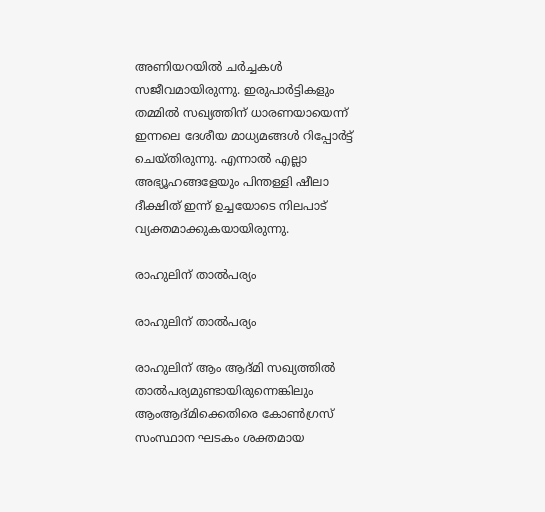അണിയറയില്‍ ചര്‍ച്ചകള്‍ സജീവമായിരുന്നു. ഇരുപാര്‍ട്ടികളും തമ്മില്‍ സഖ്യത്തിന് ധാരണയായെന്ന് ഇന്നലെ ദേശീയ മാധ്യമങ്ങള്‍ റിപ്പോര്‍ട്ട് ചെയ്തിരുന്നു. എന്നാല്‍ എല്ലാ അഭ്യൂഹങ്ങളേയും പിന്തള്ളി ഷീലാ ദീക്ഷിത് ഇന്ന് ഉച്ചയോടെ നിലപാട് വ്യക്തമാക്കുകയായിരുന്നു.

രാഹുലിന് താല്‍പര്യം

രാഹുലിന് താല്‍പര്യം

രാഹുലിന് ആം ആദ്മി സഖ്യത്തില്‍ താല്‍പര്യമുണ്ടായിരുന്നെങ്കിലും ആംആദ്മിക്കെതിരെ കോണ്‍ഗ്രസ് സംസ്ഥാന ഘടകം ശക്തമായ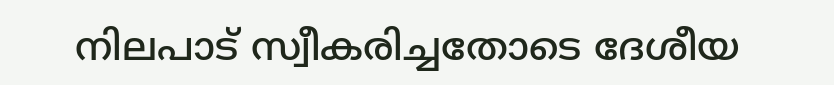നിലപാട് സ്വീകരിച്ചതോടെ ദേശീയ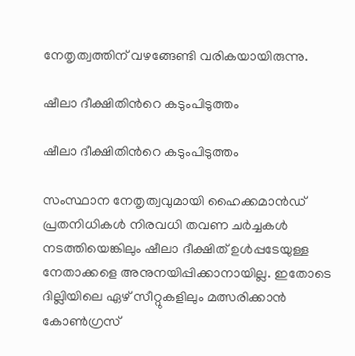നേതൃത്വത്തിന് വഴങ്ങേണ്ടി വരികയായിരുന്നു.

ഷീലാ ദീക്ഷിതിന്‍റെ കടുംപിടുത്തം

ഷീലാ ദീക്ഷിതിന്‍റെ കടുംപിടുത്തം

സംസ്ഥാന നേതൃത്വവുമായി ഹൈക്കമാന്‍ഡ് പ്രതനിധികള്‍ നിരവധി തവണ ചര്‍ച്ചകള്‍ നടത്തിയെങ്കിലും ഷീലാ ദീക്ഷിത് ഉള്‍‌പ്പടേയുള്ള നേതാക്കളെ അനുനയിപ്പിക്കാനായില്ല. ഇതോടെ ദില്ലിയിലെ ഏഴ് സീറ്റുകളിലും മത്സരിക്കാന്‍ കോണ്‍ഗ്രസ്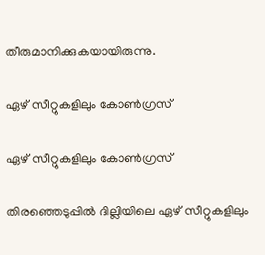തീരുമാനിക്കുകയായിരുന്നു.

ഏഴ് സീറ്റുകളിലും കോണ്‍ഗ്രസ്

ഏഴ് സീറ്റുകളിലും കോണ്‍ഗ്രസ്

തിരഞ്ഞെടുപ്പില്‍ ദില്ലിയിലെ ഏഴ് സീറ്റുകളിലും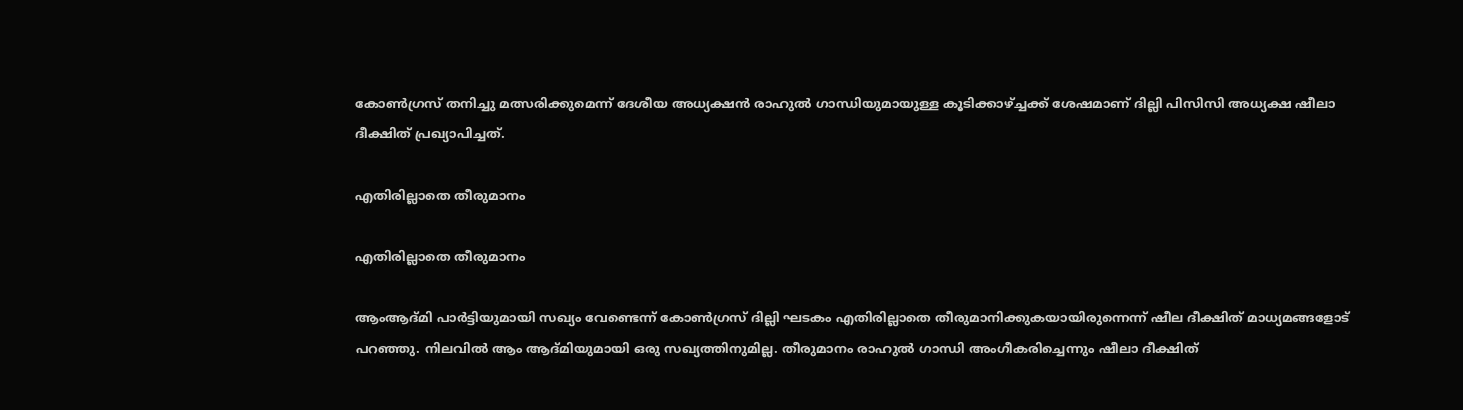കോണ്‍ഗ്രസ് തനിച്ചു മത്സരിക്കുമെന്ന് ദേശീയ അധ്യക്ഷന്‍ രാഹുല്‍ ഗാന്ധിയുമായുള്ള കൂടിക്കാഴ്ച്ചക്ക് ശേഷമാണ് ദില്ലി പിസിസി അധ്യക്ഷ ഷീലാ ദീക്ഷിത് പ്രഖ്യാപിച്ചത്.

എതിരില്ലാതെ തീരുമാനം

എതിരില്ലാതെ തീരുമാനം

ആംആദ്മി പാര്‍ട്ടിയുമായി സഖ്യം വേണ്ടെന്ന് കോണ്‍ഗ്രസ് ദില്ലി ഘടകം എതിരില്ലാതെ തീരുമാനിക്കുകയായിരുന്നെന്ന് ഷീല ദീക്ഷിത് മാധ്യമങ്ങളോട് പറഞ്ഞു. നിലവില്‍ ആം ആദ്മിയുമായി ഒരു സഖ്യത്തിനുമില്ല. തീരുമാനം രാഹുല്‍ ഗാന്ധി അംഗീകരിച്ചെന്നും ഷീലാ ദീക്ഷിത്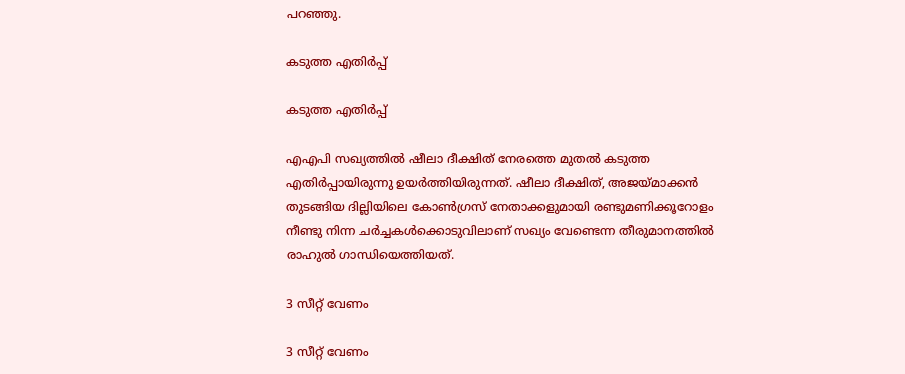പറഞ്ഞു.

കടുത്ത എതിര്‍പ്പ്

കടുത്ത എതിര്‍പ്പ്

എഎപി സഖ്യത്തില്‍ ഷീലാ ദീക്ഷിത് നേരത്തെ മുതല്‍ കടുത്ത എതിര്‍പ്പായിരുന്നു ഉയര്‍ത്തിയിരുന്നത്. ഷീലാ ദീക്ഷിത്, അജയ്മാക്കന്‍ തുടങ്ങിയ ദില്ലിയിലെ കോണ്‍ഗ്രസ് നേതാക്കളുമായി രണ്ടുമണിക്കൂറോളം നീണ്ടു നിന്ന ചര്‍ച്ചകള്‍ക്കൊടുവിലാണ് സഖ്യം വേണ്ടെന്ന തീരുമാനത്തില്‍ രാഹുല്‍ ഗാന്ധിയെത്തിയത്.

3 സീറ്റ് വേണം

3 സീറ്റ് വേണം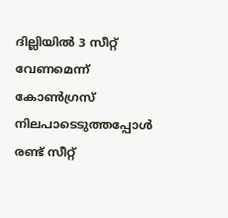ദില്ലിയില്‍ 3 സീറ്റ് വേണമെന്ന് കോണ്‍ഗ്രസ് നിലപാടെടുത്തപ്പോള്‍ രണ്ട് സീറ്റ്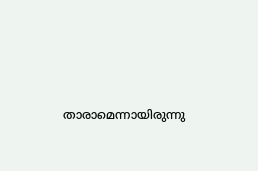താരാമെന്നായിരുന്നു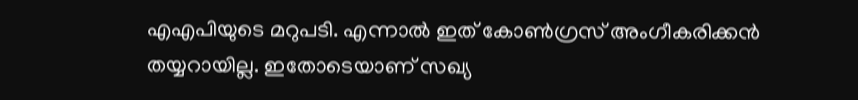എഎപിയുടെ മറുപടി. എന്നാല്‍ ഇത് കോണ്‍ഗ്രസ് അംഗീകരിക്കന്‍ തയ്യറായില്ല. ഇതോടെയാണ് സഖ്യ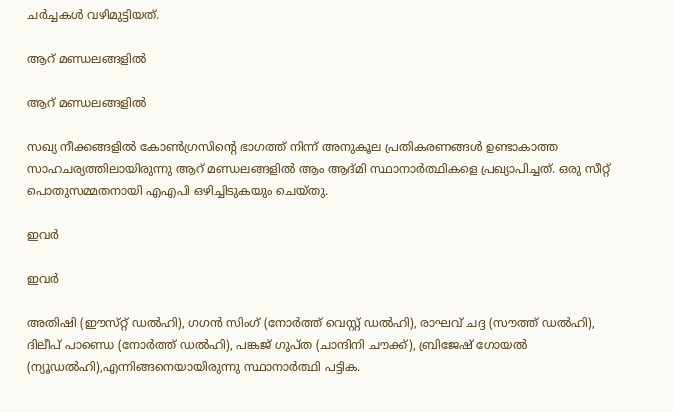ചര്‍ച്ചകള്‍ വഴിമുട്ടിയത്.

ആറ് മണ്ഡലങ്ങളില്‍

ആറ് മണ്ഡലങ്ങളില്‍

സഖ്യ നീക്കങ്ങളില്‍ കോണ്‍ഗ്രസിന്‍റെ ഭാഗത്ത് നിന്ന് അനുകൂല പ്രതികരണങ്ങള്‍ ഉണ്ടാകാത്ത സാഹചര്യത്തിലായിരുന്നു ആറ് മണ്ഡലങ്ങളില്‍ ആം ആദ്മി സ്ഥാനാര്‍ത്ഥികളെ പ്രഖ്യാപിച്ചത്. ഒരു സീറ്റ് പൊതുസമ്മതനായി എഎപി ഒഴിച്ചിടുകയും ചെയ്തു.

ഇവര്‍

ഇവര്‍

അതിഷി (ഈസ്‌റ്റ് ഡൽഹി), ഗഗൻ സിംഗ് (നോർത്ത് വെസ്റ്റ് ഡൽഹി), രാഘവ് ചദ്ദ (സൗത്ത് ഡൽഹി), ദിലീപ് പാണ്ഡെ (നോർത്ത് ഡൽഹി), പങ്കജ് ഗുപ്‌ത (ചാന്ദിനി ചൗക്ക്), ബ്രിജേഷ് ഗോയൽ (ന്യൂഡൽഹി),എന്നിങ്ങനെയായിരുന്നു സ്ഥാനാര്‍ത്ഥി പട്ടിക.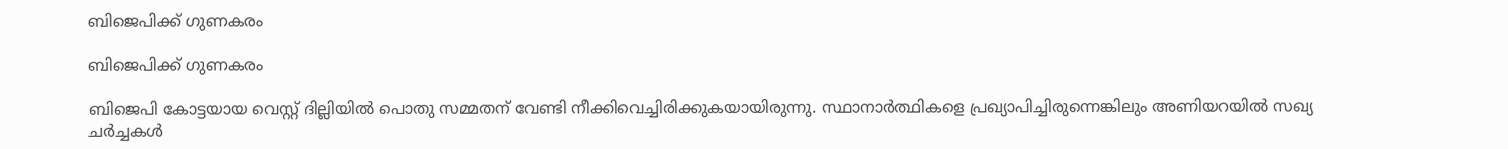ബിജെപിക്ക് ഗുണകരം

ബിജെപിക്ക് ഗുണകരം

ബിജെപി കോട്ടയായ വെസ്റ്റ് ദില്ലിയില്‍ പൊതു സമ്മതന് വേണ്ടി നീക്കിവെച്ചിരിക്കുകയായിരുന്നു. സ്ഥാനാര്‍ത്ഥികളെ പ്രഖ്യാപിച്ചിരുന്നെങ്കിലും അണിയറയില്‍ സഖ്യ ചര്‍ച്ചകള്‍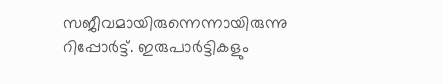സജീവമായിരുന്നെന്നായിരുന്നു റിപ്പോര്‍ട്ട്. ഇരുപാര്‍ട്ടികളും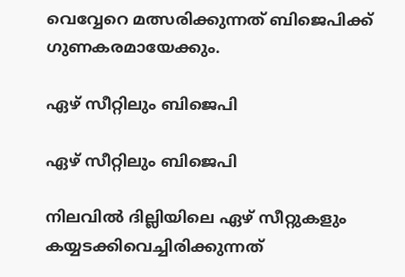വെവ്വേറെ മത്സരിക്കുന്നത് ബിജെപിക്ക് ഗുണകരമായേക്കും.

ഏഴ് സീറ്റിലും ബിജെപി

ഏഴ് സീറ്റിലും ബിജെപി

നിലവില്‍ ദില്ലിയിലെ ഏഴ് സീറ്റുകളും കയ്യടക്കിവെച്ചിരിക്കുന്നത്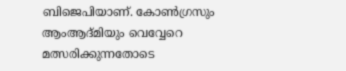ബിജെപിയാണ്. കോണ്‍ഗ്രസും ആംആദ്മിയും വെവ്വേറെ മത്സരിക്കുന്നതോടെ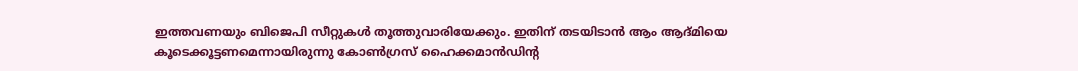ഇത്തവണയും ബിജെപി സീറ്റുകള്‍ തൂത്തുവാരിയേക്കും. ഇതിന് തടയിടാന്‍ ആം ആദ്മിയെ കൂടെക്കൂട്ടണമെന്നായിരുന്നു കോണ്‍ഗ്രസ് ഹൈക്കമാന്‍ഡിന്‍റ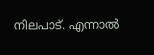നിലപാട്. എന്നാല്‍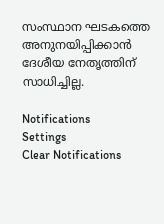സംസ്ഥാന ഘടകത്തെ അനുനയിപ്പിക്കാന്‍ ദേശീയ നേതൃത്തിന് സാധിച്ചില്ല.

Notifications
Settings
Clear Notifications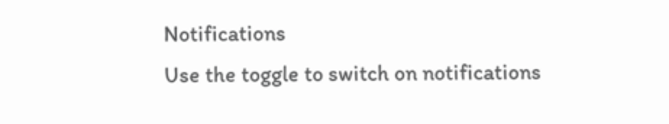Notifications
Use the toggle to switch on notifications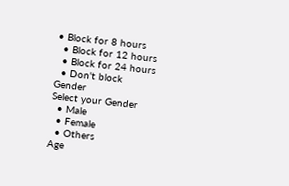• Block for 8 hours
  • Block for 12 hours
  • Block for 24 hours
  • Don't block
Gender
Select your Gender
  • Male
  • Female
  • Others
Age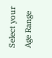Select your Age Range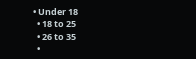• Under 18
  • 18 to 25
  • 26 to 35
  •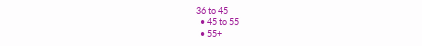36 to 45
  • 45 to 55
  • 55+